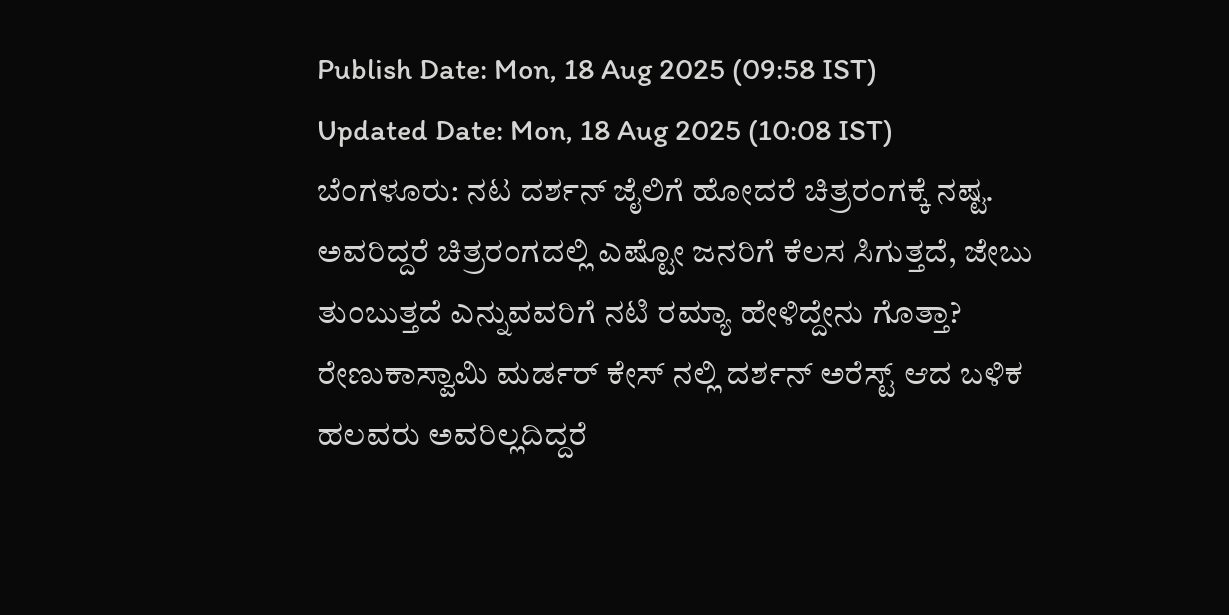Publish Date: Mon, 18 Aug 2025 (09:58 IST)
Updated Date: Mon, 18 Aug 2025 (10:08 IST)
ಬೆಂಗಳೂರು: ನಟ ದರ್ಶನ್ ಜೈಲಿಗೆ ಹೋದರೆ ಚಿತ್ರರಂಗಕ್ಕೆ ನಷ್ಟ. ಅವರಿದ್ದರೆ ಚಿತ್ರರಂಗದಲ್ಲಿ ಎಷ್ಟೋ ಜನರಿಗೆ ಕೆಲಸ ಸಿಗುತ್ತದೆ, ಜೇಬು ತುಂಬುತ್ತದೆ ಎನ್ನುವವರಿಗೆ ನಟಿ ರಮ್ಯಾ ಹೇಳಿದ್ದೇನು ಗೊತ್ತಾ?
ರೇಣುಕಾಸ್ವಾಮಿ ಮರ್ಡರ್ ಕೇಸ್ ನಲ್ಲಿ ದರ್ಶನ್ ಅರೆಸ್ಟ್ ಆದ ಬಳಿಕ ಹಲವರು ಅವರಿಲ್ಲದಿದ್ದರೆ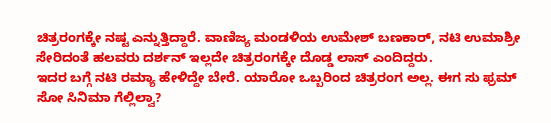ಚಿತ್ರರಂಗಕ್ಕೇ ನಷ್ಟ ಎನ್ನುತ್ತಿದ್ದಾರೆ. ವಾಣಿಜ್ಯ ಮಂಡಳಿಯ ಉಮೇಶ್ ಬಣಕಾರ್, ನಟಿ ಉಮಾಶ್ರೀ ಸೇರಿದಂತೆ ಹಲವರು ದರ್ಶನ್ ಇಲ್ಲದೇ ಚಿತ್ರರಂಗಕ್ಕೇ ದೊಡ್ಡ ಲಾಸ್ ಎಂದಿದ್ದರು.
ಇದರ ಬಗ್ಗೆ ನಟಿ ರಮ್ಯಾ ಹೇಳಿದ್ದೇ ಬೇರೆ. ಯಾರೋ ಒಬ್ಬರಿಂದ ಚಿತ್ರರಂಗ ಅಲ್ಲ. ಈಗ ಸು ಫ್ರಮ್ ಸೋ ಸಿನಿಮಾ ಗೆಲ್ಲಿಲ್ವಾ?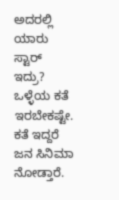ಅದರಲ್ಲಿ ಯಾರು ಸ್ಟಾರ್ ಇದ್ರು? ಒಳ್ಳೆಯ ಕತೆ ಇರಬೇಕಷ್ಟೇ. ಕತೆ ಇದ್ದರೆ ಜನ ಸಿನಿಮಾ ನೋಡ್ತಾರೆ.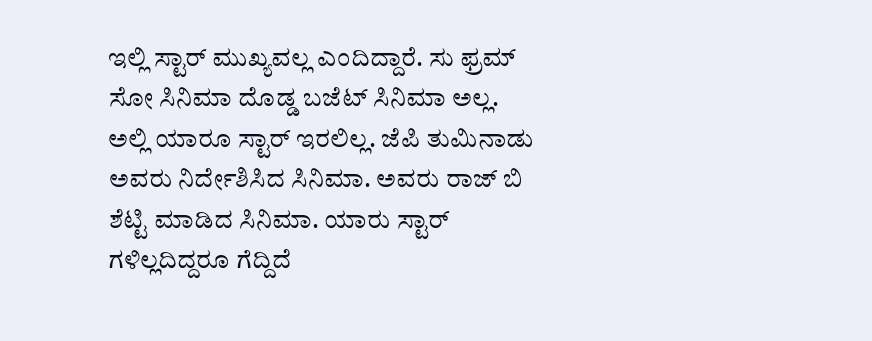ಇಲ್ಲಿ ಸ್ಟಾರ್ ಮುಖ್ಯವಲ್ಲ ಎಂದಿದ್ದಾರೆ. ಸು ಫ್ರಮ್ ಸೋ ಸಿನಿಮಾ ದೊಡ್ಡ ಬಜೆಟ್ ಸಿನಿಮಾ ಅಲ್ಲ. ಅಲ್ಲಿ ಯಾರೂ ಸ್ಟಾರ್ ಇರಲಿಲ್ಲ. ಜೆಪಿ ತುಮಿನಾಡು ಅವರು ನಿರ್ದೇಶಿಸಿದ ಸಿನಿಮಾ. ಅವರು ರಾಜ್ ಬಿ ಶೆಟ್ಟಿ ಮಾಡಿದ ಸಿನಿಮಾ. ಯಾರು ಸ್ಟಾರ್ ಗಳಿಲ್ಲದಿದ್ದರೂ ಗೆದ್ದಿದೆ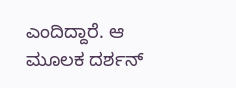ಎಂದಿದ್ದಾರೆ. ಆ ಮೂಲಕ ದರ್ಶನ್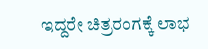ಇದ್ದರೇ ಚಿತ್ರರಂಗಕ್ಕೆ ಲಾಭ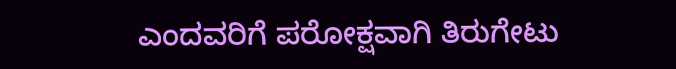ಎಂದವರಿಗೆ ಪರೋಕ್ಷವಾಗಿ ತಿರುಗೇಟು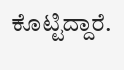ಕೊಟ್ಟಿದ್ದಾರೆ.